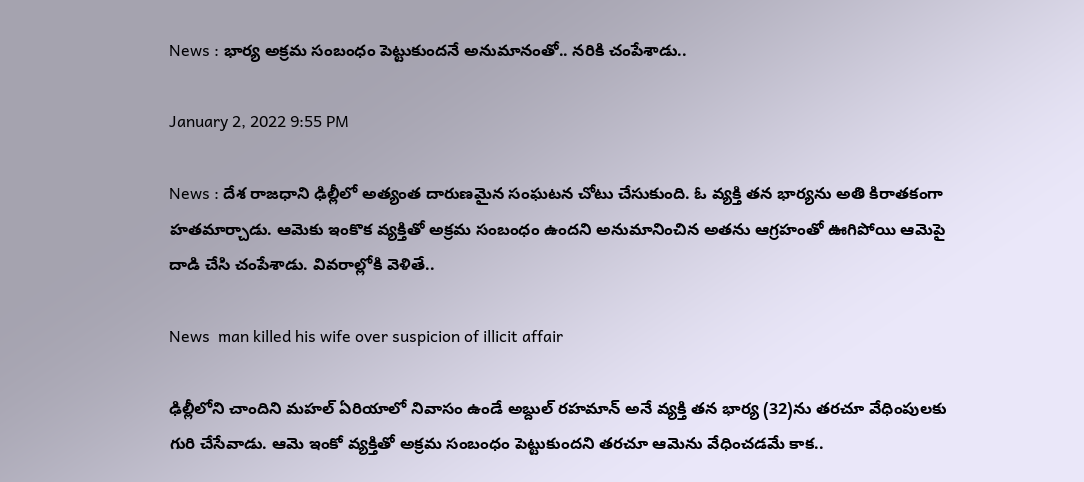News : భార్య అక్ర‌మ సంబంధం పెట్టుకుంద‌నే అనుమానంతో.. న‌రికి చంపేశాడు..

January 2, 2022 9:55 PM

News : దేశ రాజ‌ధాని ఢిల్లీలో అత్యంత దారుణ‌మైన సంఘ‌ట‌న చోటు చేసుకుంది. ఓ వ్య‌క్తి త‌న భార్య‌ను అతి కిరాత‌కంగా హ‌త‌మార్చాడు. ఆమెకు ఇంకొక వ్య‌క్తితో అక్ర‌మ సంబంధం ఉంద‌ని అనుమానించిన అత‌ను ఆగ్ర‌హంతో ఊగిపోయి ఆమెపై దాడి చేసి చంపేశాడు. వివ‌రాల్లోకి వెళితే..

News  man killed his wife over suspicion of illicit affair

ఢిల్లీలోని చాందిని మ‌హ‌ల్ ఏరియాలో నివాసం ఉండే అబ్దుల్ ర‌హ‌మాన్ అనే వ్య‌క్తి త‌న భార్య (32)ను త‌ర‌చూ వేధింపుల‌కు గురి చేసేవాడు. ఆమె ఇంకో వ్య‌క్తితో అక్ర‌మ సంబంధం పెట్టుకుంద‌ని త‌ర‌చూ ఆమెను వేధించ‌డ‌మే కాక‌..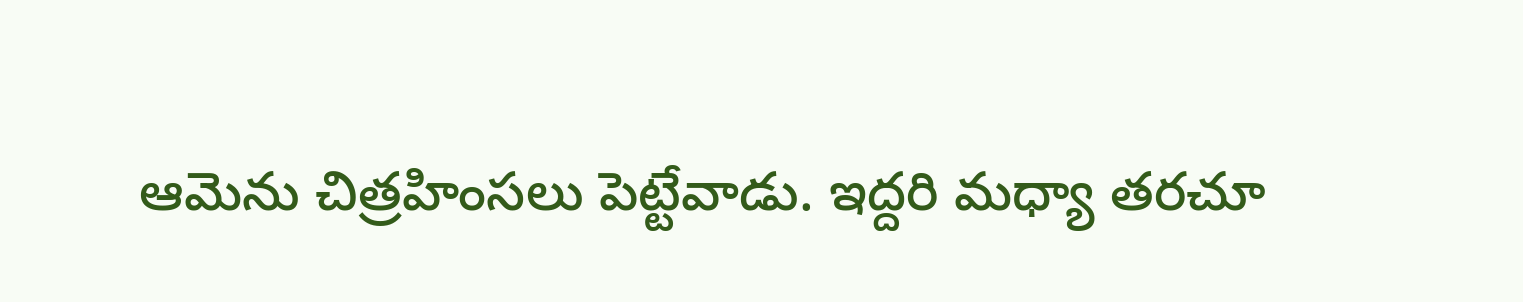ఆమెను చిత్ర‌హింస‌లు పెట్టేవాడు. ఇద్ద‌రి మ‌ధ్యా త‌ర‌చూ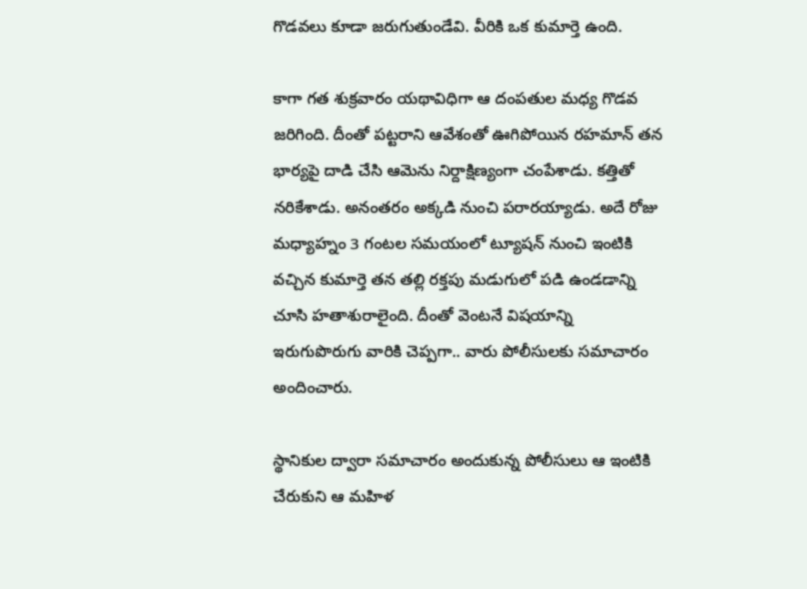గొడ‌వ‌లు కూడా జ‌రుగుతుండేవి. వీరికి ఒక కుమార్తె ఉంది.

కాగా గ‌త శుక్ర‌వారం య‌థావిధిగా ఆ దంప‌తుల మ‌ధ్య గొడ‌వ జ‌రిగింది. దీంతో ప‌ట్ట‌రాని ఆవేశంతో ఊగిపోయిన ర‌హ‌మాన్ త‌న భార్య‌పై దాడి చేసి ఆమెను నిర్దాక్షిణ్యంగా చంపేశాడు. క‌త్తితో న‌రికేశాడు. అనంత‌రం అక్క‌డి నుంచి ప‌రార‌య్యాడు. అదే రోజు మ‌ధ్యాహ్నం 3 గంట‌ల స‌మ‌యంలో ట్యూష‌న్ నుంచి ఇంటికి వ‌చ్చిన కుమార్తె త‌న త‌ల్లి ర‌క్త‌పు మ‌డుగులో ప‌డి ఉండ‌డాన్ని చూసి హ‌తాశురాలైంది. దీంతో వెంట‌నే విష‌యాన్ని ఇరుగుపొరుగు వారికి చెప్ప‌గా.. వారు పోలీసుల‌కు స‌మాచారం అందించారు.

స్థానికుల ద్వారా స‌మాచారం అందుకున్న పోలీసులు ఆ ఇంటికి చేరుకుని ఆ మ‌హిళ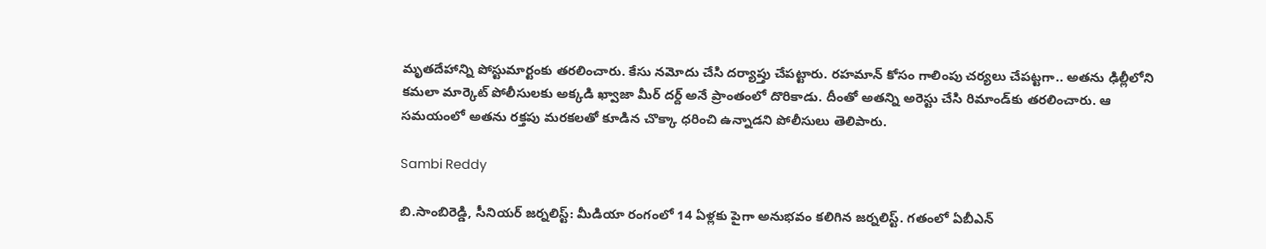మృత‌దేహాన్ని పోస్టుమార్టంకు త‌ర‌లించారు. కేసు న‌మోదు చేసి ద‌ర్యాప్తు చేప‌ట్టారు. ర‌హ‌మాన్ కోసం గాలింపు చ‌ర్య‌లు చేప‌ట్టగా.. అత‌ను ఢిల్లీలోని క‌మ‌లా మార్కెట్ పోలీసుల‌కు అక్క‌డి ఖ్వాజా మీర్ ద‌ర్ద్ అనే ప్రాంతంలో దొరికాడు. దీంతో అత‌న్ని అరెస్టు చేసి రిమాండ్‌కు త‌ర‌లించారు. ఆ స‌మ‌యంలో అత‌ను ర‌క్త‌పు మ‌ర‌క‌ల‌తో కూడిన చొక్కా ధ‌రించి ఉన్నాడ‌ని పోలీసులు తెలిపారు.

Sambi Reddy

బి.సాంబిరెడ్డి, సీనియర్ జర్నలిస్ట్: మీడియా రంగంలో 14 ఏళ్లకు పైగా అనుభవం కలిగిన జర్నలిస్ట్. గతంలో ఏబీఎన్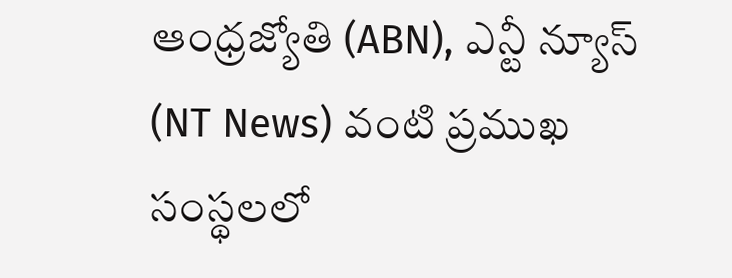ఆంధ్ర‌జ్యోతి (ABN), ఎన్టీ న్యూస్ (NT News) వంటి ప్రముఖ సంస్థలలో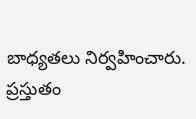బాధ్యతలు నిర్వహించారు. ప్రస్తుతం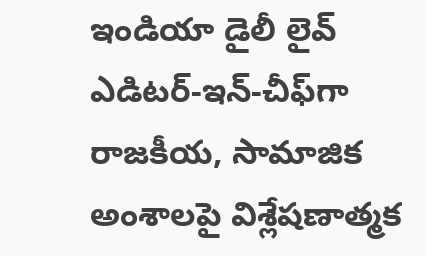ఇండియా డైలీ లైవ్ ఎడిటర్-ఇన్-చీఫ్‌గా రాజకీయ, సామాజిక అంశాలపై విశ్లేషణాత్మక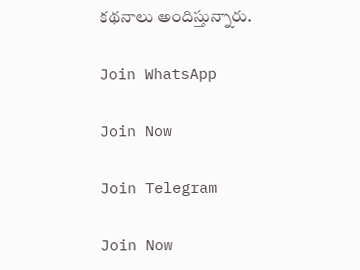కథనాలు అందిస్తున్నారు.

Join WhatsApp

Join Now

Join Telegram

Join Now